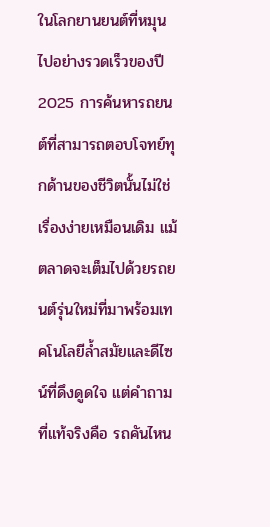ในโลกยานยนต์ที่หมุนไปอย่างรวดเร็วของปี 2025 การค้นหารถยนต์ที่สามารถตอบโจทย์ทุกด้านของชีวิตนั้นไม่ใช่เรื่องง่ายเหมือนเดิม แม้ตลาดจะเต็มไปด้วยรถยนต์รุ่นใหม่ที่มาพร้อมเทคโนโลยีล้ำสมัยและดีไซน์ที่ดึงดูดใจ แต่คำถามที่แท้จริงคือ รถคันไหน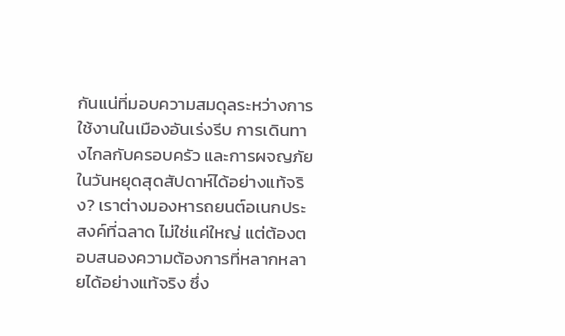กันแน่ที่มอบความสมดุลระหว่างการใช้งานในเมืองอันเร่งรีบ การเดินทางไกลกับครอบครัว และการผจญภัยในวันหยุดสุดสัปดาห์ได้อย่างแท้จริง? เราต่างมองหารถยนต์อเนกประสงค์ที่ฉลาด ไม่ใช่แค่ใหญ่ แต่ต้องตอบสนองความต้องการที่หลากหลายได้อย่างแท้จริง ซึ่ง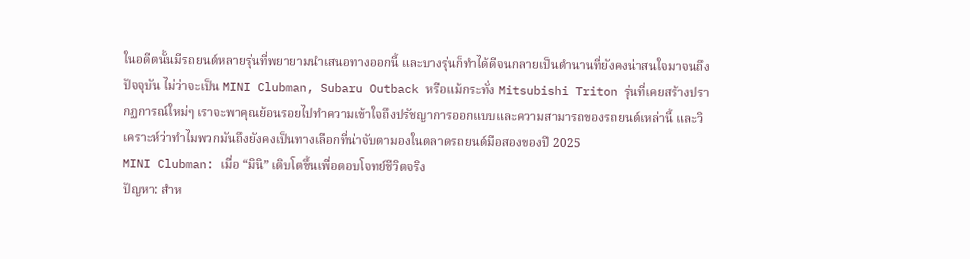ในอดีตนั้นมีรถยนต์หลายรุ่นที่พยายามนำเสนอทางออกนี้ และบางรุ่นก็ทำได้ดีจนกลายเป็นตำนานที่ยังคงน่าสนใจมาจนถึงปัจจุบัน ไม่ว่าจะเป็น MINI Clubman, Subaru Outback หรือแม้กระทั่ง Mitsubishi Triton รุ่นที่เคยสร้างปรากฏการณ์ใหม่ๆ เราจะพาคุณย้อนรอยไปทำความเข้าใจถึงปรัชญาการออกแบบและความสามารถของรถยนต์เหล่านี้ และวิเคราะห์ว่าทำไมพวกมันถึงยังคงเป็นทางเลือกที่น่าจับตามองในตลาดรถยนต์มือสองของปี 2025
MINI Clubman: เมื่อ “มินิ” เติบโตขึ้นเพื่อตอบโจทย์ชีวิตจริง
ปัญหา: สำห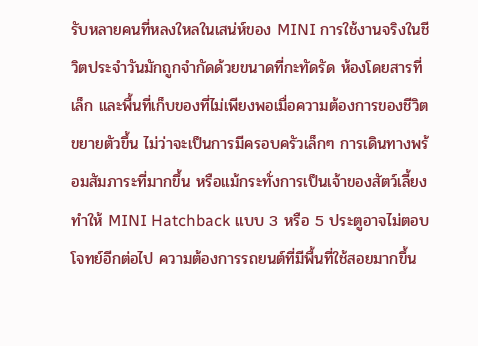รับหลายคนที่หลงใหลในเสน่ห์ของ MINI การใช้งานจริงในชีวิตประจำวันมักถูกจำกัดด้วยขนาดที่กะทัดรัด ห้องโดยสารที่เล็ก และพื้นที่เก็บของที่ไม่เพียงพอเมื่อความต้องการของชีวิตขยายตัวขึ้น ไม่ว่าจะเป็นการมีครอบครัวเล็กๆ การเดินทางพร้อมสัมภาระที่มากขึ้น หรือแม้กระทั่งการเป็นเจ้าของสัตว์เลี้ยง ทำให้ MINI Hatchback แบบ 3 หรือ 5 ประตูอาจไม่ตอบโจทย์อีกต่อไป ความต้องการรถยนต์ที่มีพื้นที่ใช้สอยมากขึ้น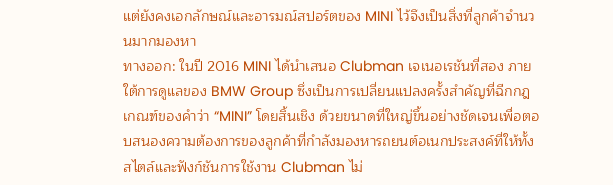แต่ยังคงเอกลักษณ์และอารมณ์สปอร์ตของ MINI ไว้จึงเป็นสิ่งที่ลูกค้าจำนวนมากมองหา
ทางออก: ในปี 2016 MINI ได้นำเสนอ Clubman เจเนอเรชันที่สอง ภายใต้การดูแลของ BMW Group ซึ่งเป็นการเปลี่ยนแปลงครั้งสำคัญที่ฉีกกฎเกณฑ์ของคำว่า “MINI” โดยสิ้นเชิง ด้วยขนาดที่ใหญ่ขึ้นอย่างชัดเจนเพื่อตอบสนองความต้องการของลูกค้าที่กำลังมองหารถยนต์อเนกประสงค์ที่ให้ทั้งสไตล์และฟังก์ชันการใช้งาน Clubman ไม่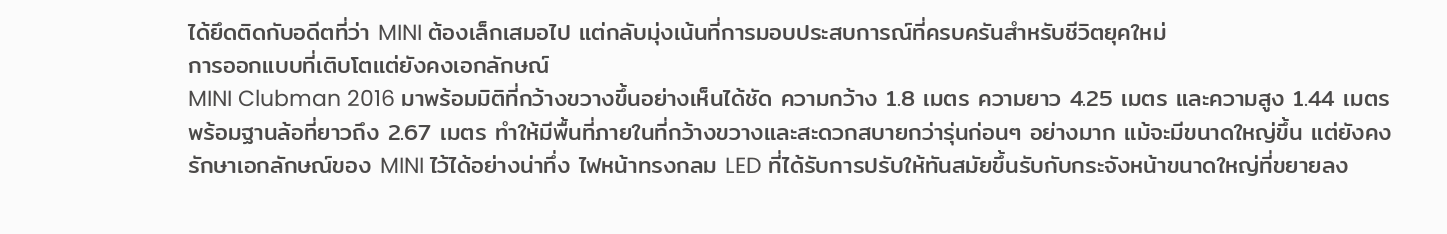ได้ยึดติดกับอดีตที่ว่า MINI ต้องเล็กเสมอไป แต่กลับมุ่งเน้นที่การมอบประสบการณ์ที่ครบครันสำหรับชีวิตยุคใหม่
การออกแบบที่เติบโตแต่ยังคงเอกลักษณ์
MINI Clubman 2016 มาพร้อมมิติที่กว้างขวางขึ้นอย่างเห็นได้ชัด ความกว้าง 1.8 เมตร ความยาว 4.25 เมตร และความสูง 1.44 เมตร พร้อมฐานล้อที่ยาวถึง 2.67 เมตร ทำให้มีพื้นที่ภายในที่กว้างขวางและสะดวกสบายกว่ารุ่นก่อนๆ อย่างมาก แม้จะมีขนาดใหญ่ขึ้น แต่ยังคงรักษาเอกลักษณ์ของ MINI ไว้ได้อย่างน่าทึ่ง ไฟหน้าทรงกลม LED ที่ได้รับการปรับให้ทันสมัยขึ้นรับกับกระจังหน้าขนาดใหญ่ที่ขยายลง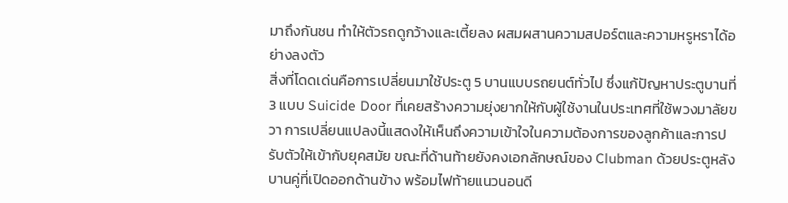มาถึงกันชน ทำให้ตัวรถดูกว้างและเตี้ยลง ผสมผสานความสปอร์ตและความหรูหราได้อย่างลงตัว
สิ่งที่โดดเด่นคือการเปลี่ยนมาใช้ประตู 5 บานแบบรถยนต์ทั่วไป ซึ่งแก้ปัญหาประตูบานที่ 3 แบบ Suicide Door ที่เคยสร้างความยุ่งยากให้กับผู้ใช้งานในประเทศที่ใช้พวงมาลัยขวา การเปลี่ยนแปลงนี้แสดงให้เห็นถึงความเข้าใจในความต้องการของลูกค้าและการปรับตัวให้เข้ากับยุคสมัย ขณะที่ด้านท้ายยังคงเอกลักษณ์ของ Clubman ด้วยประตูหลังบานคู่ที่เปิดออกด้านข้าง พร้อมไฟท้ายแนวนอนดี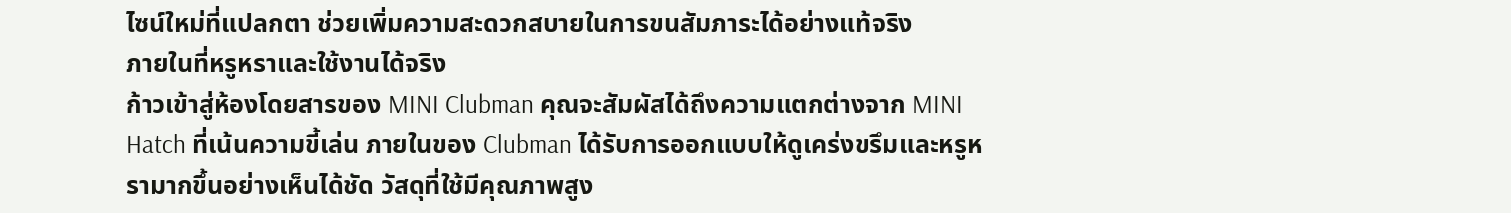ไซน์ใหม่ที่แปลกตา ช่วยเพิ่มความสะดวกสบายในการขนสัมภาระได้อย่างแท้จริง
ภายในที่หรูหราและใช้งานได้จริง
ก้าวเข้าสู่ห้องโดยสารของ MINI Clubman คุณจะสัมผัสได้ถึงความแตกต่างจาก MINI Hatch ที่เน้นความขี้เล่น ภายในของ Clubman ได้รับการออกแบบให้ดูเคร่งขรึมและหรูหรามากขึ้นอย่างเห็นได้ชัด วัสดุที่ใช้มีคุณภาพสูง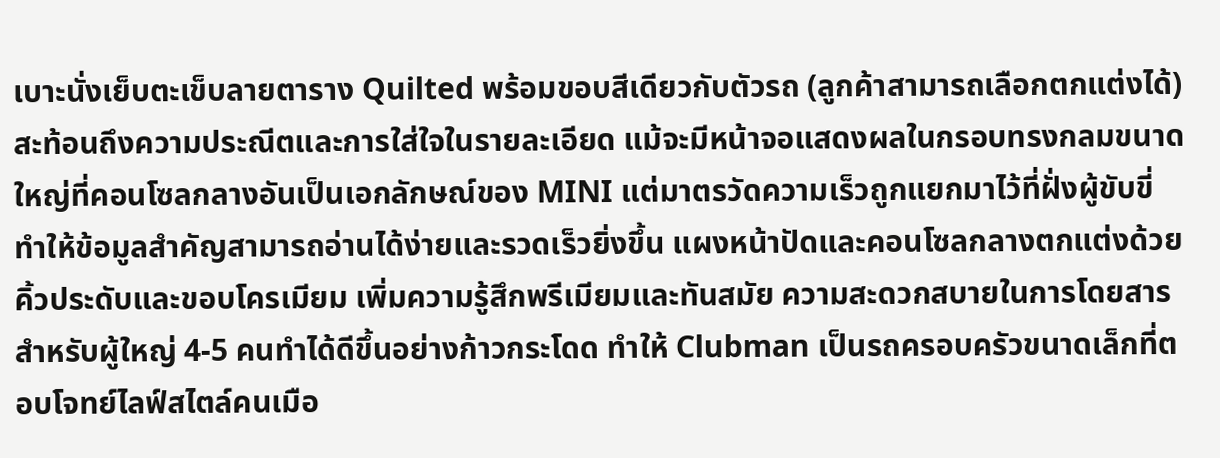เบาะนั่งเย็บตะเข็บลายตาราง Quilted พร้อมขอบสีเดียวกับตัวรถ (ลูกค้าสามารถเลือกตกแต่งได้) สะท้อนถึงความประณีตและการใส่ใจในรายละเอียด แม้จะมีหน้าจอแสดงผลในกรอบทรงกลมขนาดใหญ่ที่คอนโซลกลางอันเป็นเอกลักษณ์ของ MINI แต่มาตรวัดความเร็วถูกแยกมาไว้ที่ฝั่งผู้ขับขี่ ทำให้ข้อมูลสำคัญสามารถอ่านได้ง่ายและรวดเร็วยิ่งขึ้น แผงหน้าปัดและคอนโซลกลางตกแต่งด้วยคิ้วประดับและขอบโครเมียม เพิ่มความรู้สึกพรีเมียมและทันสมัย ความสะดวกสบายในการโดยสารสำหรับผู้ใหญ่ 4-5 คนทำได้ดีขึ้นอย่างก้าวกระโดด ทำให้ Clubman เป็นรถครอบครัวขนาดเล็กที่ตอบโจทย์ไลฟ์สไตล์คนเมือ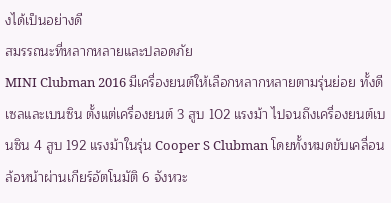งได้เป็นอย่างดี
สมรรถนะที่หลากหลายและปลอดภัย
MINI Clubman 2016 มีเครื่องยนต์ให้เลือกหลากหลายตามรุ่นย่อย ทั้งดีเซลและเบนซิน ตั้งแต่เครื่องยนต์ 3 สูบ 102 แรงม้า ไปจนถึงเครื่องยนต์เบนซิน 4 สูบ 192 แรงม้าในรุ่น Cooper S Clubman โดยทั้งหมดขับเคลื่อนล้อหน้าผ่านเกียร์อัตโนมัติ 6 จังหวะ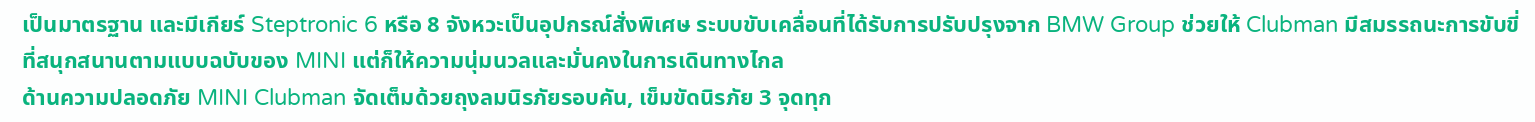เป็นมาตรฐาน และมีเกียร์ Steptronic 6 หรือ 8 จังหวะเป็นอุปกรณ์สั่งพิเศษ ระบบขับเคลื่อนที่ได้รับการปรับปรุงจาก BMW Group ช่วยให้ Clubman มีสมรรถนะการขับขี่ที่สนุกสนานตามแบบฉบับของ MINI แต่ก็ให้ความนุ่มนวลและมั่นคงในการเดินทางไกล
ด้านความปลอดภัย MINI Clubman จัดเต็มด้วยถุงลมนิรภัยรอบคัน, เข็มขัดนิรภัย 3 จุดทุก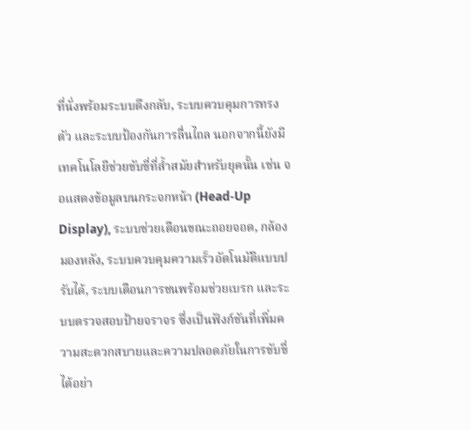ที่นั่งพร้อมระบบดึงกลับ, ระบบควบคุมการทรงตัว และระบบป้องกันการลื่นไถล นอกจากนี้ยังมีเทคโนโลยีช่วยขับขี่ที่ล้ำสมัยสำหรับยุคนั้น เช่น จอแสดงข้อมูลบนกระจกหน้า (Head-Up Display), ระบบช่วยเตือนขณะถอยจอด, กล้องมองหลัง, ระบบควบคุมความเร็วอัตโนมัติแบบปรับได้, ระบบเตือนการชนพร้อมช่วยเบรก และระบบตรวจสอบป้ายจราจร ซึ่งเป็นฟังก์ชันที่เพิ่มความสะดวกสบายและความปลอดภัยในการขับขี่ได้อย่า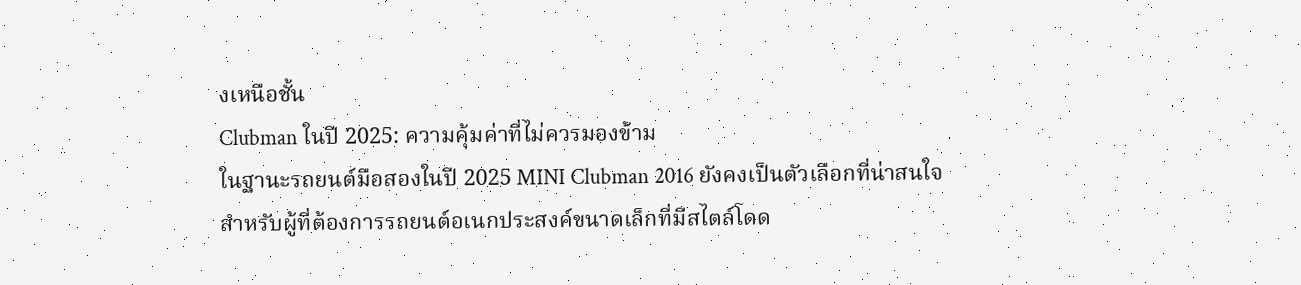งเหนือชั้น
Clubman ในปี 2025: ความคุ้มค่าที่ไม่ควรมองข้าม
ในฐานะรถยนต์มือสองในปี 2025 MINI Clubman 2016 ยังคงเป็นตัวเลือกที่น่าสนใจสำหรับผู้ที่ต้องการรถยนต์อเนกประสงค์ขนาดเล็กที่มีสไตล์โดด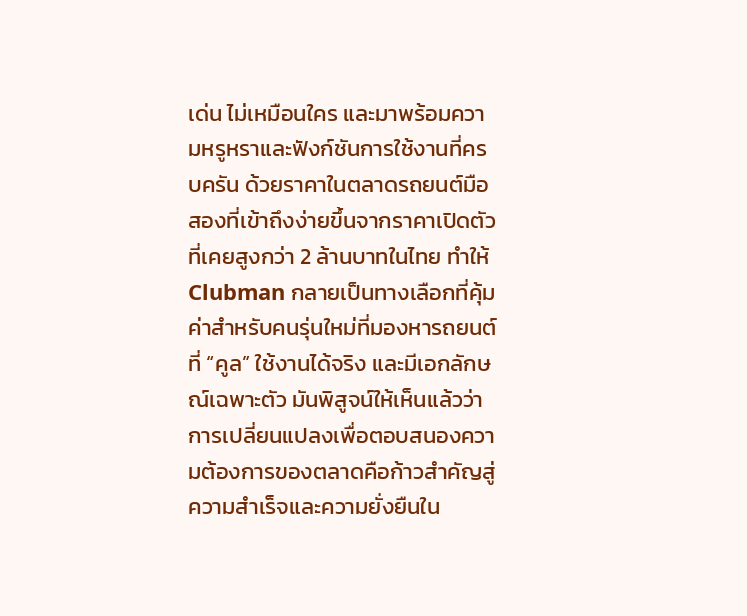เด่น ไม่เหมือนใคร และมาพร้อมความหรูหราและฟังก์ชันการใช้งานที่ครบครัน ด้วยราคาในตลาดรถยนต์มือสองที่เข้าถึงง่ายขึ้นจากราคาเปิดตัวที่เคยสูงกว่า 2 ล้านบาทในไทย ทำให้ Clubman กลายเป็นทางเลือกที่คุ้มค่าสำหรับคนรุ่นใหม่ที่มองหารถยนต์ที่ “คูล” ใช้งานได้จริง และมีเอกลักษณ์เฉพาะตัว มันพิสูจน์ให้เห็นแล้วว่าการเปลี่ยนแปลงเพื่อตอบสนองความต้องการของตลาดคือก้าวสำคัญสู่ความสำเร็จและความยั่งยืนใน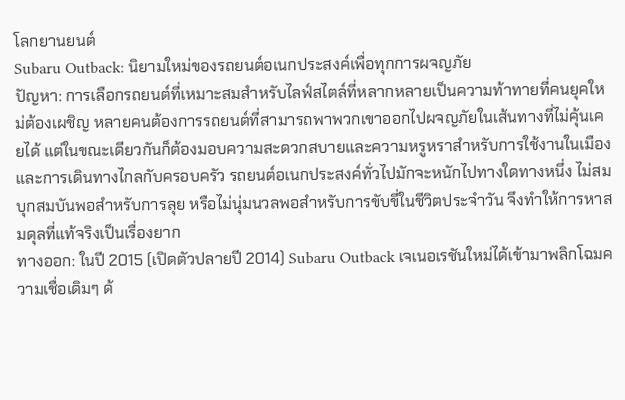โลกยานยนต์
Subaru Outback: นิยามใหม่ของรถยนต์อเนกประสงค์เพื่อทุกการผจญภัย
ปัญหา: การเลือกรถยนต์ที่เหมาะสมสำหรับไลฟ์สไตล์ที่หลากหลายเป็นความท้าทายที่คนยุคใหม่ต้องเผชิญ หลายคนต้องการรถยนต์ที่สามารถพาพวกเขาออกไปผจญภัยในเส้นทางที่ไม่คุ้นเคยได้ แต่ในขณะเดียวกันก็ต้องมอบความสะดวกสบายและความหรูหราสำหรับการใช้งานในเมืองและการเดินทางไกลกับครอบครัว รถยนต์อเนกประสงค์ทั่วไปมักจะหนักไปทางใดทางหนึ่ง ไม่สมบุกสมบันพอสำหรับการลุย หรือไม่นุ่มนวลพอสำหรับการขับขี่ในชีวิตประจำวัน จึงทำให้การหาสมดุลที่แท้จริงเป็นเรื่องยาก
ทางออก: ในปี 2015 (เปิดตัวปลายปี 2014) Subaru Outback เจเนอเรชันใหม่ได้เข้ามาพลิกโฉมความเชื่อเดิมๆ ด้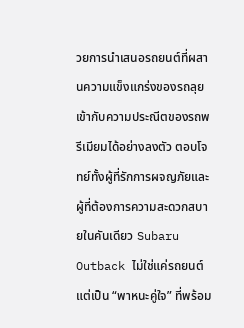วยการนำเสนอรถยนต์ที่ผสานความแข็งแกร่งของรถลุยเข้ากับความประณีตของรถพรีเมียมได้อย่างลงตัว ตอบโจทย์ทั้งผู้ที่รักการผจญภัยและผู้ที่ต้องการความสะดวกสบายในคันเดียว Subaru Outback ไม่ใช่แค่รถยนต์ แต่เป็น “พาหนะคู่ใจ” ที่พร้อม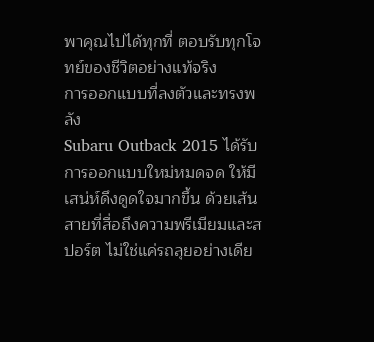พาคุณไปได้ทุกที่ ตอบรับทุกโจทย์ของชีวิตอย่างแท้จริง
การออกแบบที่ลงตัวและทรงพลัง
Subaru Outback 2015 ได้รับการออกแบบใหม่หมดจด ให้มีเสน่ห์ดึงดูดใจมากขึ้น ด้วยเส้นสายที่สื่อถึงความพรีเมียมและสปอร์ต ไม่ใช่แค่รถลุยอย่างเดีย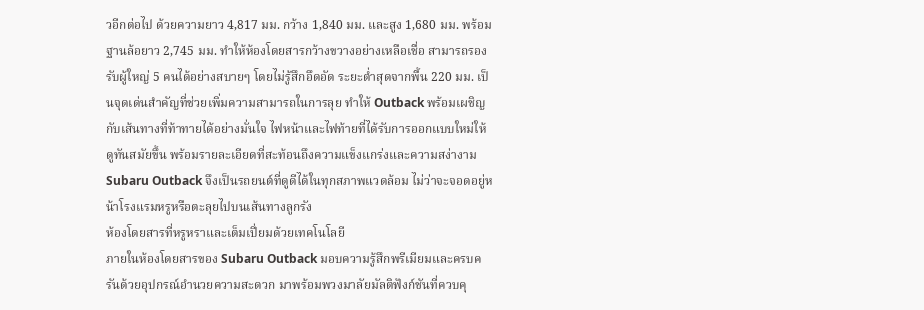วอีกต่อไป ด้วยความยาว 4,817 มม. กว้าง 1,840 มม. และสูง 1,680 มม. พร้อมฐานล้อยาว 2,745 มม. ทำให้ห้องโดยสารกว้างขวางอย่างเหลือเชื่อ สามารถรองรับผู้ใหญ่ 5 คนได้อย่างสบายๆ โดยไม่รู้สึกอึดอัด ระยะต่ำสุดจากพื้น 220 มม. เป็นจุดเด่นสำคัญที่ช่วยเพิ่มความสามารถในการลุย ทำให้ Outback พร้อมเผชิญกับเส้นทางที่ท้าทายได้อย่างมั่นใจ ไฟหน้าและไฟท้ายที่ได้รับการออกแบบใหม่ให้ดูทันสมัยขึ้น พร้อมรายละเอียดที่สะท้อนถึงความแข็งแกร่งและความสง่างาม Subaru Outback จึงเป็นรถยนต์ที่ดูดีได้ในทุกสภาพแวดล้อม ไม่ว่าจะจอดอยู่หน้าโรงแรมหรูหรือตะลุยไปบนเส้นทางลูกรัง
ห้องโดยสารที่หรูหราและเต็มเปี่ยมด้วยเทคโนโลยี
ภายในห้องโดยสารของ Subaru Outback มอบความรู้สึกพรีเมียมและครบครันด้วยอุปกรณ์อำนวยความสะดวก มาพร้อมพวงมาลัยมัลติฟังก์ชันที่ควบคุ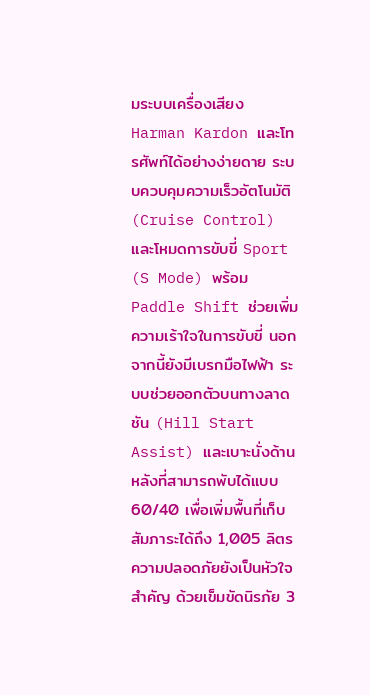มระบบเครื่องเสียง Harman Kardon และโทรศัพท์ได้อย่างง่ายดาย ระบบควบคุมความเร็วอัตโนมัติ (Cruise Control) และโหมดการขับขี่ Sport (S Mode) พร้อม Paddle Shift ช่วยเพิ่มความเร้าใจในการขับขี่ นอกจากนี้ยังมีเบรกมือไฟฟ้า ระบบช่วยออกตัวบนทางลาดชัน (Hill Start Assist) และเบาะนั่งด้านหลังที่สามารถพับได้แบบ 60/40 เพื่อเพิ่มพื้นที่เก็บสัมภาระได้ถึง 1,005 ลิตร ความปลอดภัยยังเป็นหัวใจสำคัญ ด้วยเข็มขัดนิรภัย 3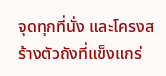จุดทุกที่นั่ง และโครงสร้างตัวถังที่แข็งแกร่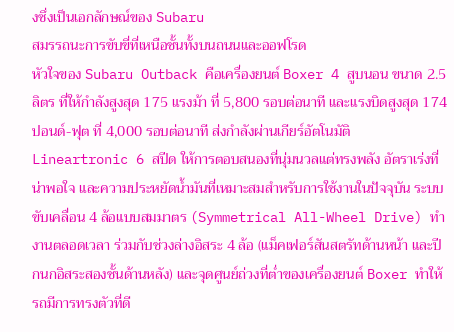งซึ่งเป็นเอกลักษณ์ของ Subaru
สมรรถนะการขับขี่ที่เหนือชั้นทั้งบนถนนและออฟโรด
หัวใจของ Subaru Outback คือเครื่องยนต์ Boxer 4 สูบนอน ขนาด 2.5 ลิตร ที่ให้กำลังสูงสุด 175 แรงม้า ที่ 5,800 รอบต่อนาที และแรงบิดสูงสุด 174 ปอนด์-ฟุต ที่ 4,000 รอบต่อนาที ส่งกำลังผ่านเกียร์อัตโนมัติ Lineartronic 6 สปีด ให้การตอบสนองที่นุ่มนวลแต่ทรงพลัง อัตราเร่งที่น่าพอใจ และความประหยัดน้ำมันที่เหมาะสมสำหรับการใช้งานในปัจจุบัน ระบบขับเคลื่อน 4 ล้อแบบสมมาตร (Symmetrical All-Wheel Drive) ทำงานตลอดเวลา ร่วมกับช่วงล่างอิสระ 4 ล้อ (แม็คเฟอร์สันสตรัทด้านหน้า และปีกนกอิสระสองชั้นด้านหลัง) และจุดศูนย์ถ่วงที่ต่ำของเครื่องยนต์ Boxer ทำให้รถมีการทรงตัวที่ดี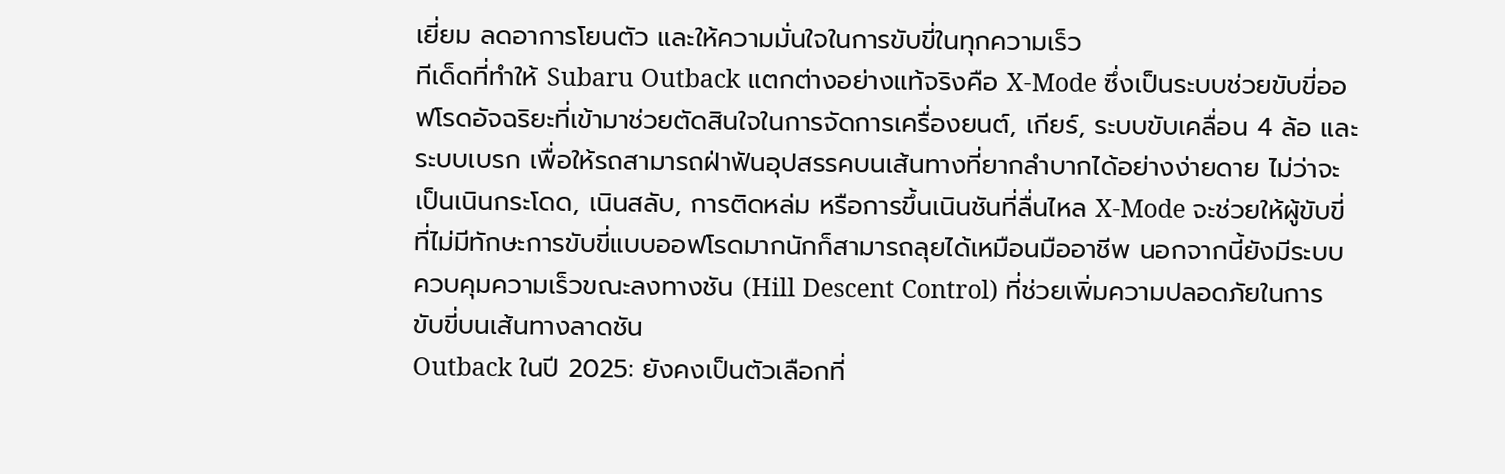เยี่ยม ลดอาการโยนตัว และให้ความมั่นใจในการขับขี่ในทุกความเร็ว
ทีเด็ดที่ทำให้ Subaru Outback แตกต่างอย่างแท้จริงคือ X-Mode ซึ่งเป็นระบบช่วยขับขี่ออฟโรดอัจฉริยะที่เข้ามาช่วยตัดสินใจในการจัดการเครื่องยนต์, เกียร์, ระบบขับเคลื่อน 4 ล้อ และระบบเบรก เพื่อให้รถสามารถฝ่าฟันอุปสรรคบนเส้นทางที่ยากลำบากได้อย่างง่ายดาย ไม่ว่าจะเป็นเนินกระโดด, เนินสลับ, การติดหล่ม หรือการขึ้นเนินชันที่ลื่นไหล X-Mode จะช่วยให้ผู้ขับขี่ที่ไม่มีทักษะการขับขี่แบบออฟโรดมากนักก็สามารถลุยได้เหมือนมืออาชีพ นอกจากนี้ยังมีระบบควบคุมความเร็วขณะลงทางชัน (Hill Descent Control) ที่ช่วยเพิ่มความปลอดภัยในการขับขี่บนเส้นทางลาดชัน
Outback ในปี 2025: ยังคงเป็นตัวเลือกที่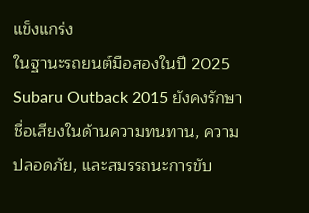แข็งแกร่ง
ในฐานะรถยนต์มือสองในปี 2025 Subaru Outback 2015 ยังคงรักษาชื่อเสียงในด้านความทนทาน, ความปลอดภัย, และสมรรถนะการขับ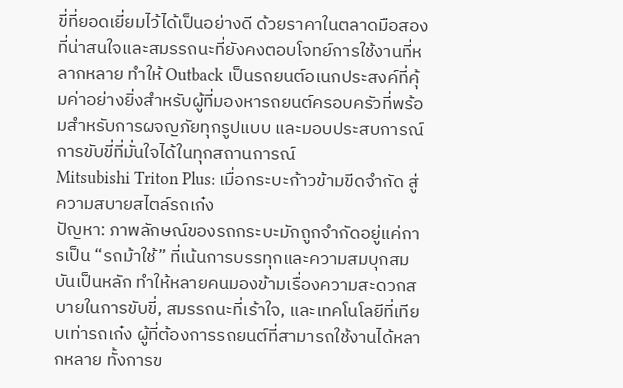ขี่ที่ยอดเยี่ยมไว้ได้เป็นอย่างดี ด้วยราคาในตลาดมือสองที่น่าสนใจและสมรรถนะที่ยังคงตอบโจทย์การใช้งานที่หลากหลาย ทำให้ Outback เป็นรถยนต์อเนกประสงค์ที่คุ้มค่าอย่างยิ่งสำหรับผู้ที่มองหารถยนต์ครอบครัวที่พร้อมสำหรับการผจญภัยทุกรูปแบบ และมอบประสบการณ์การขับขี่ที่มั่นใจได้ในทุกสถานการณ์
Mitsubishi Triton Plus: เมื่อกระบะก้าวข้ามขีดจำกัด สู่ความสบายสไตล์รถเก๋ง
ปัญหา: ภาพลักษณ์ของรถกระบะมักถูกจำกัดอยู่แค่การเป็น “รถม้าใช้” ที่เน้นการบรรทุกและความสมบุกสมบันเป็นหลัก ทำให้หลายคนมองข้ามเรื่องความสะดวกสบายในการขับขี่, สมรรถนะที่เร้าใจ, และเทคโนโลยีที่เทียบเท่ารถเก๋ง ผู้ที่ต้องการรถยนต์ที่สามารถใช้งานได้หลากหลาย ทั้งการข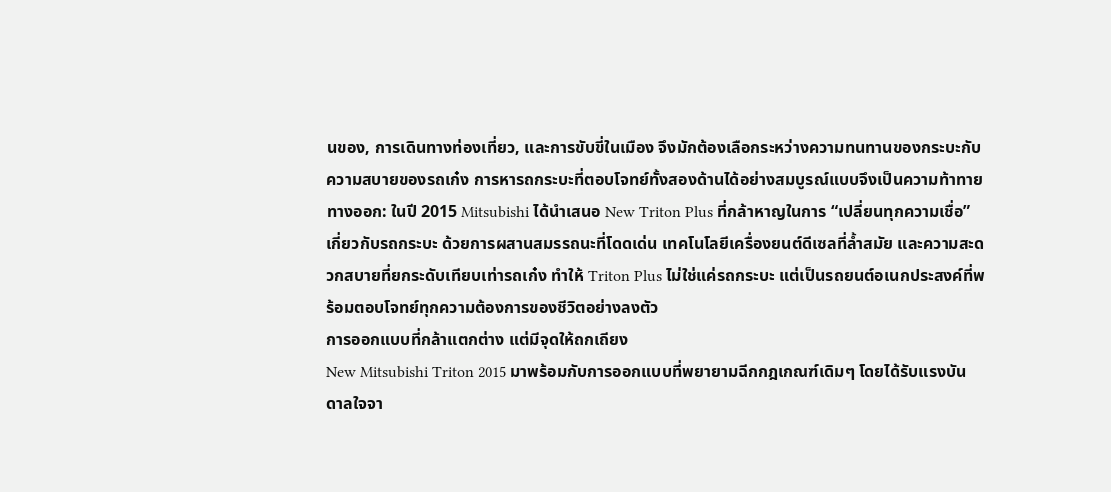นของ, การเดินทางท่องเที่ยว, และการขับขี่ในเมือง จึงมักต้องเลือกระหว่างความทนทานของกระบะกับความสบายของรถเก๋ง การหารถกระบะที่ตอบโจทย์ทั้งสองด้านได้อย่างสมบูรณ์แบบจึงเป็นความท้าทาย
ทางออก: ในปี 2015 Mitsubishi ได้นำเสนอ New Triton Plus ที่กล้าหาญในการ “เปลี่ยนทุกความเชื่อ” เกี่ยวกับรถกระบะ ด้วยการผสานสมรรถนะที่โดดเด่น เทคโนโลยีเครื่องยนต์ดีเซลที่ล้ำสมัย และความสะดวกสบายที่ยกระดับเทียบเท่ารถเก๋ง ทำให้ Triton Plus ไม่ใช่แค่รถกระบะ แต่เป็นรถยนต์อเนกประสงค์ที่พร้อมตอบโจทย์ทุกความต้องการของชีวิตอย่างลงตัว
การออกแบบที่กล้าแตกต่าง แต่มีจุดให้ถกเถียง
New Mitsubishi Triton 2015 มาพร้อมกับการออกแบบที่พยายามฉีกกฎเกณฑ์เดิมๆ โดยได้รับแรงบันดาลใจจา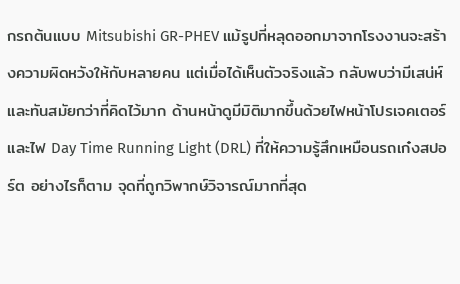กรถต้นแบบ Mitsubishi GR-PHEV แม้รูปที่หลุดออกมาจากโรงงานจะสร้างความผิดหวังให้กับหลายคน แต่เมื่อได้เห็นตัวจริงแล้ว กลับพบว่ามีเสน่ห์และทันสมัยกว่าที่คิดไว้มาก ด้านหน้าดูมีมิติมากขึ้นด้วยไฟหน้าโปรเจคเตอร์และไฟ Day Time Running Light (DRL) ที่ให้ความรู้สึกเหมือนรถเก๋งสปอร์ต อย่างไรก็ตาม จุดที่ถูกวิพากษ์วิจารณ์มากที่สุด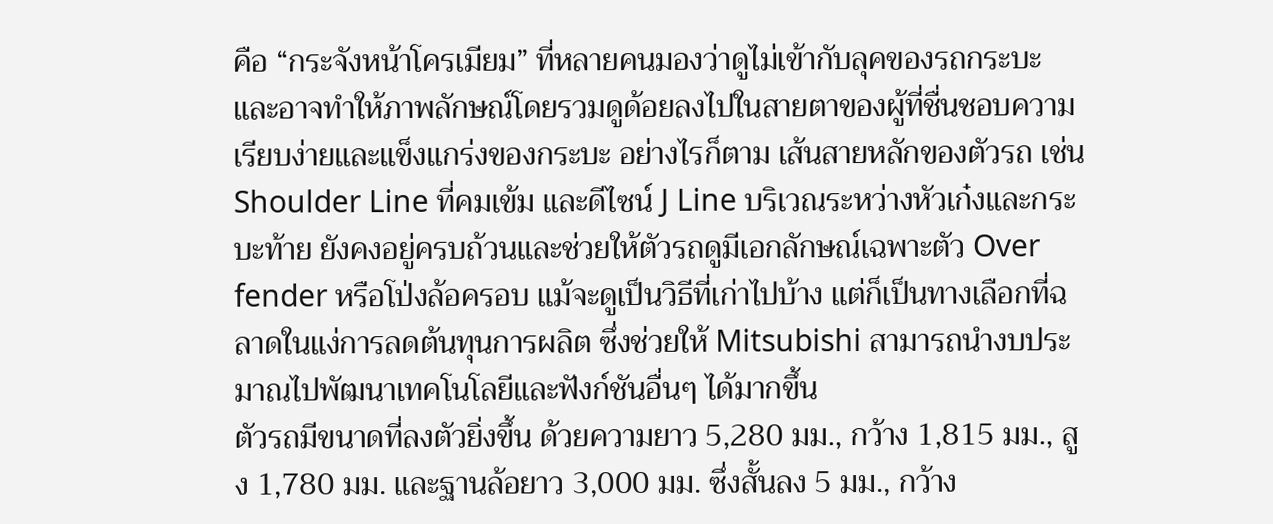คือ “กระจังหน้าโครเมียม” ที่หลายคนมองว่าดูไม่เข้ากับลุคของรถกระบะ และอาจทำให้ภาพลักษณ์โดยรวมดูด้อยลงไปในสายตาของผู้ที่ชื่นชอบความเรียบง่ายและแข็งแกร่งของกระบะ อย่างไรก็ตาม เส้นสายหลักของตัวรถ เช่น Shoulder Line ที่คมเข้ม และดีไซน์ J Line บริเวณระหว่างหัวเก๋งและกระบะท้าย ยังคงอยู่ครบถ้วนและช่วยให้ตัวรถดูมีเอกลักษณ์เฉพาะตัว Over fender หรือโป่งล้อครอบ แม้จะดูเป็นวิธีที่เก่าไปบ้าง แต่ก็เป็นทางเลือกที่ฉลาดในแง่การลดต้นทุนการผลิต ซึ่งช่วยให้ Mitsubishi สามารถนำงบประมาณไปพัฒนาเทคโนโลยีและฟังก์ชันอื่นๆ ได้มากขึ้น
ตัวรถมีขนาดที่ลงตัวยิ่งขึ้น ด้วยความยาว 5,280 มม., กว้าง 1,815 มม., สูง 1,780 มม. และฐานล้อยาว 3,000 มม. ซึ่งสั้นลง 5 มม., กว้าง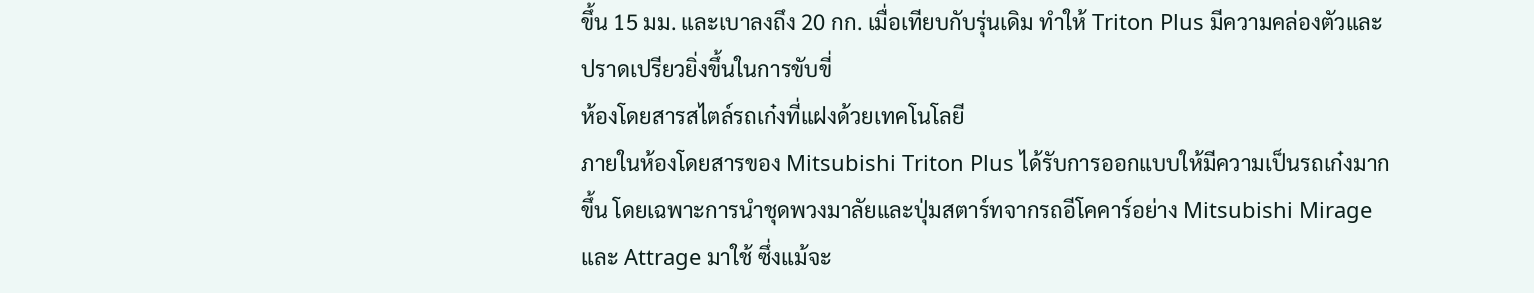ขึ้น 15 มม. และเบาลงถึง 20 กก. เมื่อเทียบกับรุ่นเดิม ทำให้ Triton Plus มีความคล่องตัวและปราดเปรียวยิ่งขึ้นในการขับขี่
ห้องโดยสารสไตล์รถเก๋งที่แฝงด้วยเทคโนโลยี
ภายในห้องโดยสารของ Mitsubishi Triton Plus ได้รับการออกแบบให้มีความเป็นรถเก๋งมากขึ้น โดยเฉพาะการนำชุดพวงมาลัยและปุ่มสตาร์ทจากรถอีโคคาร์อย่าง Mitsubishi Mirage และ Attrage มาใช้ ซึ่งแม้จะ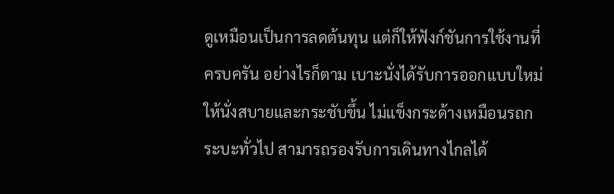ดูเหมือนเป็นการลดต้นทุน แต่ก็ให้ฟังก์ชันการใช้งานที่ครบครัน อย่างไรก็ตาม เบาะนั่งได้รับการออกแบบใหม่ให้นั่งสบายและกระชับขึ้น ไม่แข็งกระด้างเหมือนรถกระบะทั่วไป สามารถรองรับการเดินทางไกลได้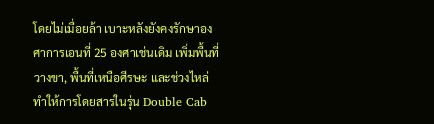โดยไม่เมื่อยล้า เบาะหลังยังคงรักษาองศาการเอนที่ 25 องศาเช่นเดิม เพิ่มพื้นที่วางขา, พื้นที่เหนือศีรษะ และช่วงไหล่ ทำให้การโดยสารในรุ่น Double Cab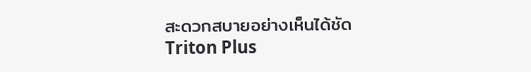สะดวกสบายอย่างเห็นได้ชัด
Triton Plus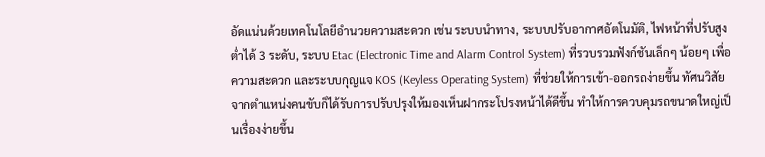อัดแน่นด้วยเทคโนโลยีอำนวยความสะดวก เช่น ระบบนำทาง, ระบบปรับอากาศอัตโนมัติ, ไฟหน้าที่ปรับสูงต่ำได้ 3 ระดับ, ระบบ Etac (Electronic Time and Alarm Control System) ที่รวบรวมฟังก์ชันเล็กๆ น้อยๆ เพื่อความสะดวก และระบบกุญแจ KOS (Keyless Operating System) ที่ช่วยให้การเข้า-ออกรถง่ายขึ้น ทัศนวิสัยจากตำแหน่งคนขับก็ได้รับการปรับปรุงให้มองเห็นฝากระโปรงหน้าได้ดีขึ้น ทำให้การควบคุมรถขนาดใหญ่เป็นเรื่องง่ายขึ้น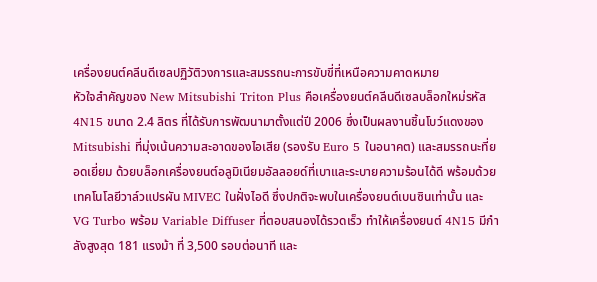เครื่องยนต์คลีนดีเซลปฏิวัติวงการและสมรรถนะการขับขี่ที่เหนือความคาดหมาย
หัวใจสำคัญของ New Mitsubishi Triton Plus คือเครื่องยนต์คลีนดีเซลบล็อกใหม่รหัส 4N15 ขนาด 2.4 ลิตร ที่ได้รับการพัฒนามาตั้งแต่ปี 2006 ซึ่งเป็นผลงานชิ้นโบว์แดงของ Mitsubishi ที่มุ่งเน้นความสะอาดของไอเสีย (รองรับ Euro 5 ในอนาคต) และสมรรถนะที่ยอดเยี่ยม ด้วยบล็อกเครื่องยนต์อลูมิเนียมอัลลอยด์ที่เบาและระบายความร้อนได้ดี พร้อมด้วยเทคโนโลยีวาล์วแปรผัน MIVEC ในฝั่งไอดี ซึ่งปกติจะพบในเครื่องยนต์เบนซินเท่านั้น และ VG Turbo พร้อม Variable Diffuser ที่ตอบสนองได้รวดเร็ว ทำให้เครื่องยนต์ 4N15 มีกำลังสูงสุด 181 แรงม้า ที่ 3,500 รอบต่อนาที และ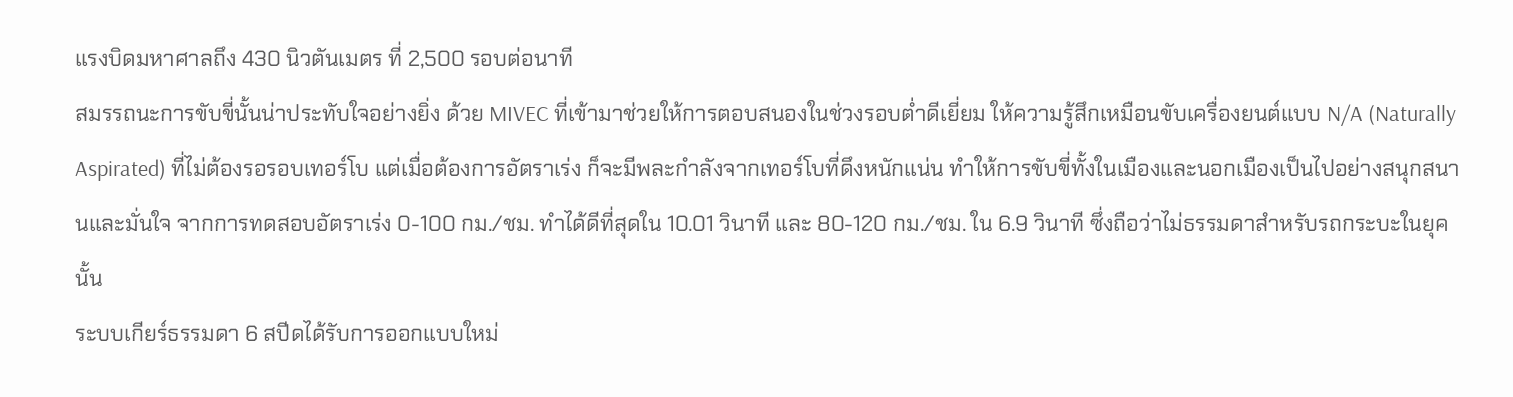แรงบิดมหาศาลถึง 430 นิวตันเมตร ที่ 2,500 รอบต่อนาที
สมรรถนะการขับขี่นั้นน่าประทับใจอย่างยิ่ง ด้วย MIVEC ที่เข้ามาช่วยให้การตอบสนองในช่วงรอบต่ำดีเยี่ยม ให้ความรู้สึกเหมือนขับเครื่องยนต์แบบ N/A (Naturally Aspirated) ที่ไม่ต้องรอรอบเทอร์โบ แต่เมื่อต้องการอัตราเร่ง ก็จะมีพละกำลังจากเทอร์โบที่ดึงหนักแน่น ทำให้การขับขี่ทั้งในเมืองและนอกเมืองเป็นไปอย่างสนุกสนานและมั่นใจ จากการทดสอบอัตราเร่ง 0-100 กม./ชม. ทำได้ดีที่สุดใน 10.01 วินาที และ 80-120 กม./ชม. ใน 6.9 วินาที ซึ่งถือว่าไม่ธรรมดาสำหรับรถกระบะในยุคนั้น
ระบบเกียร์ธรรมดา 6 สปีดได้รับการออกแบบใหม่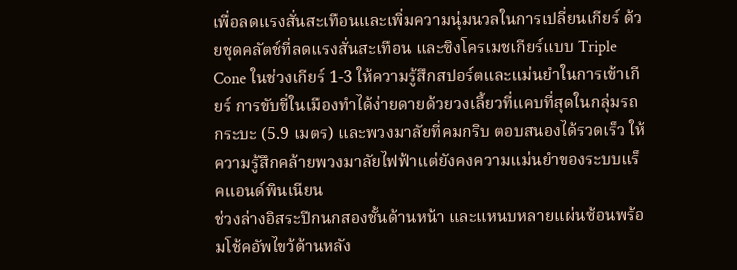เพื่อลดแรงสั่นสะเทือนและเพิ่มความนุ่มนวลในการเปลี่ยนเกียร์ ด้วยชุดคลัตช์ที่ลดแรงสั่นสะเทือน และซิงโครเมชเกียร์แบบ Triple Cone ในช่วงเกียร์ 1-3 ให้ความรู้สึกสปอร์ตและแม่นยำในการเข้าเกียร์ การขับขี่ในเมืองทำได้ง่ายดายด้วยวงเลี้ยวที่แคบที่สุดในกลุ่มรถกระบะ (5.9 เมตร) และพวงมาลัยที่คมกริบ ตอบสนองได้รวดเร็ว ให้ความรู้สึกคล้ายพวงมาลัยไฟฟ้าแต่ยังคงความแม่นยำของระบบแร็คแอนด์พินเนียน
ช่วงล่างอิสระปีกนกสองชั้นด้านหน้า และแหนบหลายแผ่นซ้อนพร้อมโช้คอัพไขว้ด้านหลัง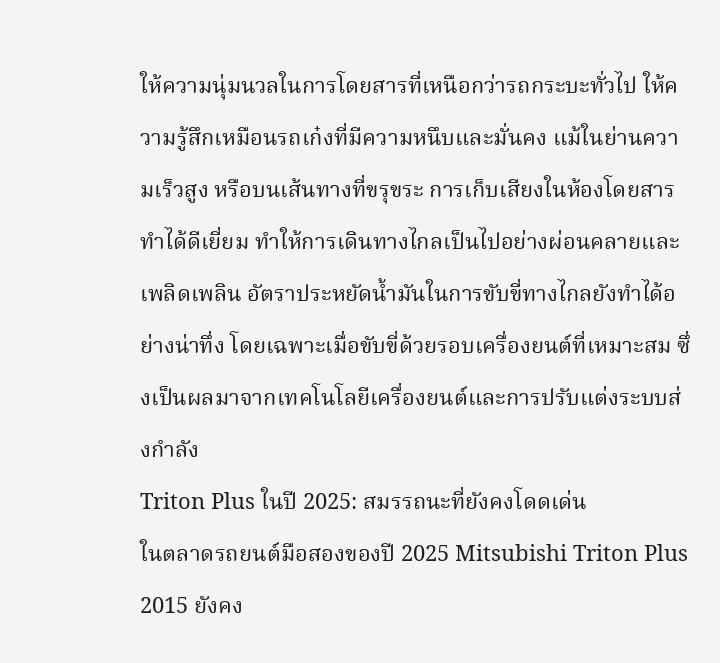ให้ความนุ่มนวลในการโดยสารที่เหนือกว่ารถกระบะทั่วไป ให้ความรู้สึกเหมือนรถเก๋งที่มีความหนึบและมั่นคง แม้ในย่านความเร็วสูง หรือบนเส้นทางที่ขรุขระ การเก็บเสียงในห้องโดยสารทำได้ดีเยี่ยม ทำให้การเดินทางไกลเป็นไปอย่างผ่อนคลายและเพลิดเพลิน อัตราประหยัดน้ำมันในการขับขี่ทางไกลยังทำได้อย่างน่าทึ่ง โดยเฉพาะเมื่อขับขี่ด้วยรอบเครื่องยนต์ที่เหมาะสม ซึ่งเป็นผลมาจากเทคโนโลยีเครื่องยนต์และการปรับแต่งระบบส่งกำลัง
Triton Plus ในปี 2025: สมรรถนะที่ยังคงโดดเด่น
ในตลาดรถยนต์มือสองของปี 2025 Mitsubishi Triton Plus 2015 ยังคง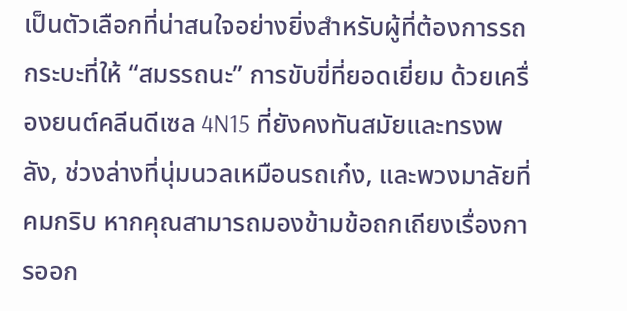เป็นตัวเลือกที่น่าสนใจอย่างยิ่งสำหรับผู้ที่ต้องการรถกระบะที่ให้ “สมรรถนะ” การขับขี่ที่ยอดเยี่ยม ด้วยเครื่องยนต์คลีนดีเซล 4N15 ที่ยังคงทันสมัยและทรงพลัง, ช่วงล่างที่นุ่มนวลเหมือนรถเก๋ง, และพวงมาลัยที่คมกริบ หากคุณสามารถมองข้ามข้อถกเถียงเรื่องการออก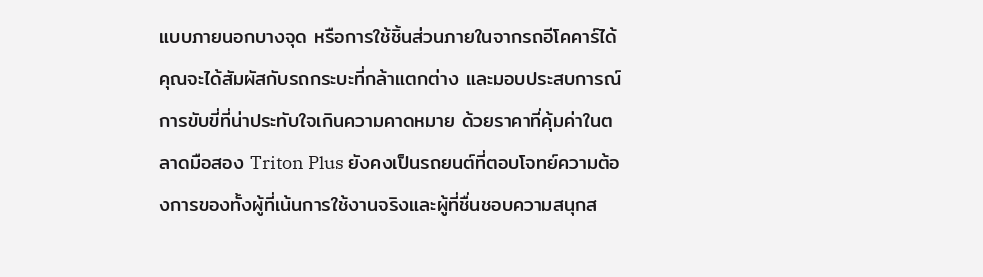แบบภายนอกบางจุด หรือการใช้ชิ้นส่วนภายในจากรถอีโคคาร์ได้ คุณจะได้สัมผัสกับรถกระบะที่กล้าแตกต่าง และมอบประสบการณ์การขับขี่ที่น่าประทับใจเกินความคาดหมาย ด้วยราคาที่คุ้มค่าในตลาดมือสอง Triton Plus ยังคงเป็นรถยนต์ที่ตอบโจทย์ความต้องการของทั้งผู้ที่เน้นการใช้งานจริงและผู้ที่ชื่นชอบความสนุกส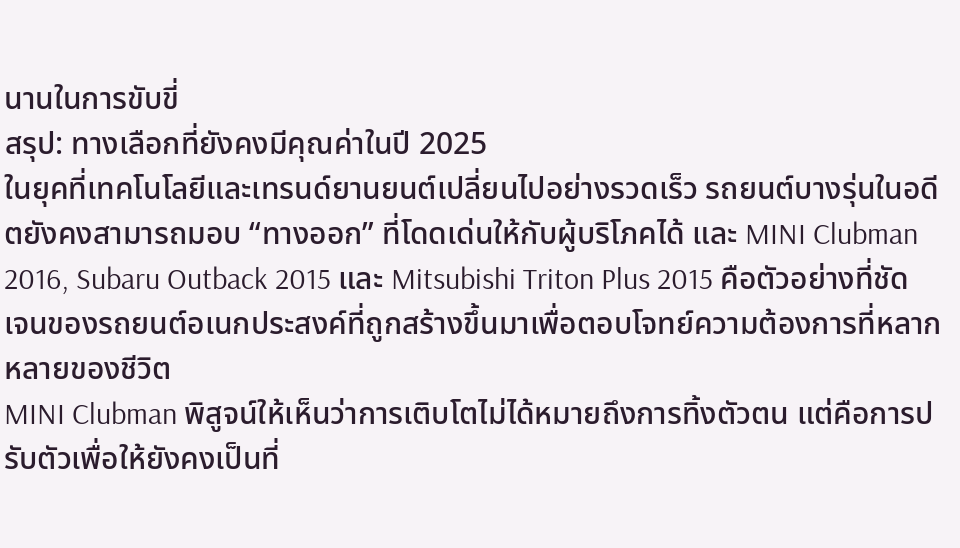นานในการขับขี่
สรุป: ทางเลือกที่ยังคงมีคุณค่าในปี 2025
ในยุคที่เทคโนโลยีและเทรนด์ยานยนต์เปลี่ยนไปอย่างรวดเร็ว รถยนต์บางรุ่นในอดีตยังคงสามารถมอบ “ทางออก” ที่โดดเด่นให้กับผู้บริโภคได้ และ MINI Clubman 2016, Subaru Outback 2015 และ Mitsubishi Triton Plus 2015 คือตัวอย่างที่ชัดเจนของรถยนต์อเนกประสงค์ที่ถูกสร้างขึ้นมาเพื่อตอบโจทย์ความต้องการที่หลากหลายของชีวิต
MINI Clubman พิสูจน์ให้เห็นว่าการเติบโตไม่ได้หมายถึงการทิ้งตัวตน แต่คือการปรับตัวเพื่อให้ยังคงเป็นที่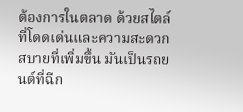ต้องการในตลาด ด้วยสไตล์ที่โดดเด่นและความสะดวกสบายที่เพิ่มขึ้น มันเป็นรถยนต์ที่ฉีก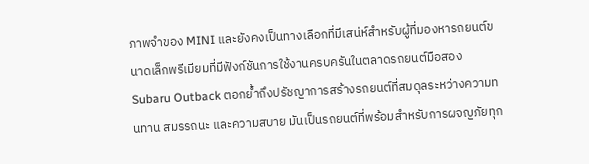ภาพจำของ MINI และยังคงเป็นทางเลือกที่มีเสน่ห์สำหรับผู้ที่มองหารถยนต์ขนาดเล็กพรีเมียมที่มีฟังก์ชันการใช้งานครบครันในตลาดรถยนต์มือสอง
Subaru Outback ตอกย้ำถึงปรัชญาการสร้างรถยนต์ที่สมดุลระหว่างความทนทาน สมรรถนะ และความสบาย มันเป็นรถยนต์ที่พร้อมสำหรับการผจญภัยทุก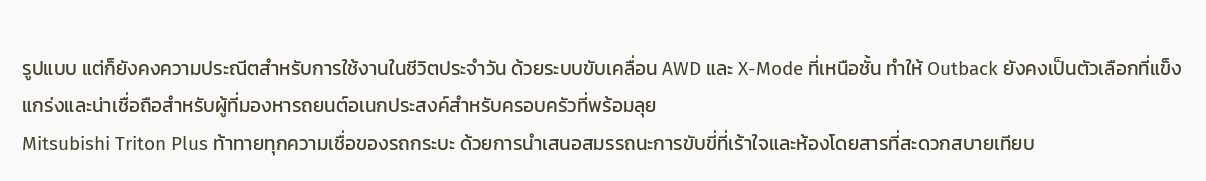รูปแบบ แต่ก็ยังคงความประณีตสำหรับการใช้งานในชีวิตประจำวัน ด้วยระบบขับเคลื่อน AWD และ X-Mode ที่เหนือชั้น ทำให้ Outback ยังคงเป็นตัวเลือกที่แข็งแกร่งและน่าเชื่อถือสำหรับผู้ที่มองหารถยนต์อเนกประสงค์สำหรับครอบครัวที่พร้อมลุย
Mitsubishi Triton Plus ท้าทายทุกความเชื่อของรถกระบะ ด้วยการนำเสนอสมรรถนะการขับขี่ที่เร้าใจและห้องโดยสารที่สะดวกสบายเทียบ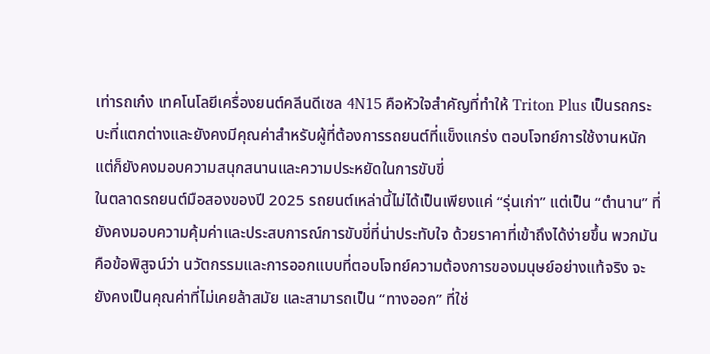เท่ารถเก๋ง เทคโนโลยีเครื่องยนต์คลีนดีเซล 4N15 คือหัวใจสำคัญที่ทำให้ Triton Plus เป็นรถกระบะที่แตกต่างและยังคงมีคุณค่าสำหรับผู้ที่ต้องการรถยนต์ที่แข็งแกร่ง ตอบโจทย์การใช้งานหนัก แต่ก็ยังคงมอบความสนุกสนานและความประหยัดในการขับขี่
ในตลาดรถยนต์มือสองของปี 2025 รถยนต์เหล่านี้ไม่ได้เป็นเพียงแค่ “รุ่นเก่า” แต่เป็น “ตำนาน” ที่ยังคงมอบความคุ้มค่าและประสบการณ์การขับขี่ที่น่าประทับใจ ด้วยราคาที่เข้าถึงได้ง่ายขึ้น พวกมันคือข้อพิสูจน์ว่า นวัตกรรมและการออกแบบที่ตอบโจทย์ความต้องการของมนุษย์อย่างแท้จริง จะยังคงเป็นคุณค่าที่ไม่เคยล้าสมัย และสามารถเป็น “ทางออก” ที่ใช่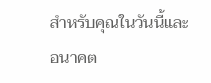สำหรับคุณในวันนี้และอนาคต